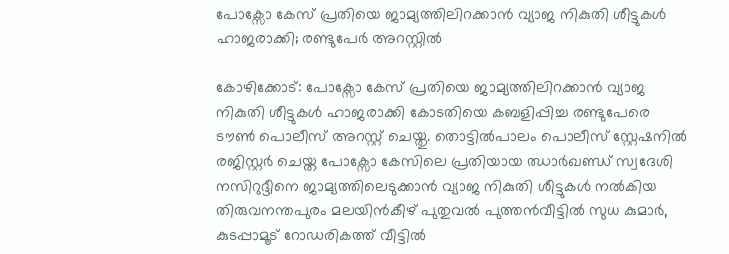പോക്സോ കേസ് പ്രതിയെ ജാമ്യത്തിലിറക്കാൻ വ്യാജ നികുതി ശീട്ടുകൾ ഹാജരാക്കി; രണ്ടുപേർ അറസ്റ്റിൽ

കോഴിക്കോട്: പോക്സോ കേസ് പ്രതിയെ ജാമ്യത്തിലിറക്കാൻ വ്യാജ നികുതി ശീട്ടുകൾ ഹാജരാക്കി കോടതിയെ കബളിപ്പിച്ച രണ്ടുപേരെ ടൗൺ പൊലീസ് അറസ്റ്റ് ചെയ്തു. തൊട്ടിൽപാലം പൊലീസ് സ്റ്റേഷനിൽ രജിസ്റ്റർ ചെയ്ത പോക്സോ കേസിലെ പ്രതിയായ ഝാർഖണ്ഡ് സ്വദേശി നസിറുദ്ദീനെ ജാമ്യത്തിലെടുക്കാൻ വ്യാജ നികുതി ശീട്ടുകൾ നൽകിയ തിരുവനന്തപുരം മലയിൻകീഴ് പുതുവൽ പുത്തൻവീട്ടിൽ സുധ കുമാർ, കുടപ്പാമൂട് റോഡരികത്ത് വീട്ടിൽ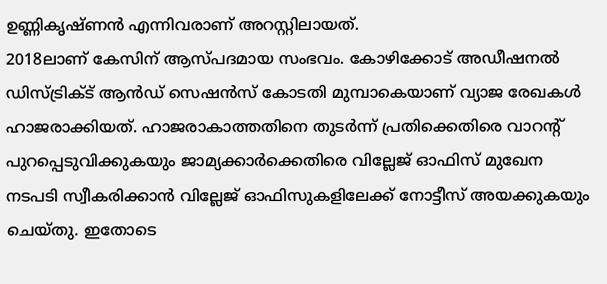ഉണ്ണികൃഷ്ണൻ എന്നിവരാണ് അറസ്റ്റിലായത്.
2018ലാണ് കേസിന് ആസ്പദമായ സംഭവം. കോഴിക്കോട് അഡീഷനൽ ഡിസ്ട്രിക്ട് ആൻഡ് സെഷൻസ് കോടതി മുമ്പാകെയാണ് വ്യാജ രേഖകൾ ഹാജരാക്കിയത്. ഹാജരാകാത്തതിനെ തുടർന്ന് പ്രതിക്കെതിരെ വാറന്റ് പുറപ്പെടുവിക്കുകയും ജാമ്യക്കാർക്കെതിരെ വില്ലേജ് ഓഫിസ് മുഖേന നടപടി സ്വീകരിക്കാൻ വില്ലേജ് ഓഫിസുകളിലേക്ക് നോട്ടീസ് അയക്കുകയും ചെയ്തു. ഇതോടെ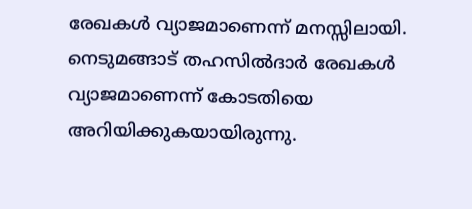രേഖകൾ വ്യാജമാണെന്ന് മനസ്സിലായി.
നെടുമങ്ങാട് തഹസിൽദാർ രേഖകൾ വ്യാജമാണെന്ന് കോടതിയെ അറിയിക്കുകയായിരുന്നു.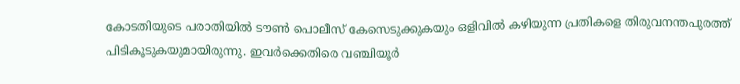കോടതിയുടെ പരാതിയിൽ ടൗൺ പൊലീസ് കേസെടുക്കുകയും ഒളിവിൽ കഴിയുന്ന പ്രതികളെ തിരുവനന്തപുരത്ത് പിടികൂടുകയുമായിരുന്നു. ഇവർക്കെതിരെ വഞ്ചിയൂർ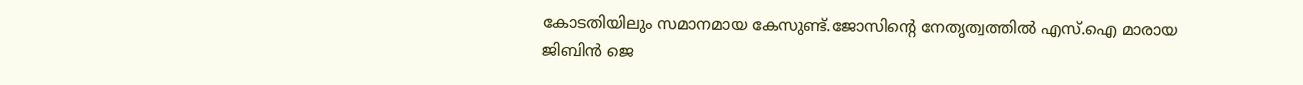കോടതിയിലും സമാനമായ കേസുണ്ട്.ജോസിന്റെ നേതൃത്വത്തിൽ എസ്.ഐ മാരായ ജിബിൻ ജെ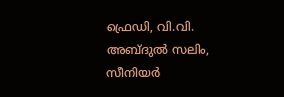ഫ്രെഡി, വി.വി. അബ്ദുൽ സലിം, സീനിയർ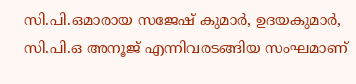സി.പി.ഒമാരായ സജേഷ് കുമാർ, ഉദയകുമാർ, സി.പി.ഒ അനൂജ് എന്നിവരടങ്ങിയ സംഘമാണ്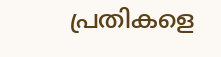പ്രതികളെ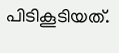പിടികൂടിയത്.